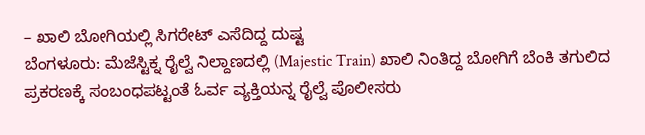– ಖಾಲಿ ಬೋಗಿಯಲ್ಲಿ ಸಿಗರೇಟ್ ಎಸೆದಿದ್ದ ದುಷ್ಟ
ಬೆಂಗಳೂರು: ಮೆಜೆಸ್ಟಿಕ್ನ ರೈಲ್ವೆ ನಿಲ್ದಾಣದಲ್ಲಿ (Majestic Train) ಖಾಲಿ ನಿಂತಿದ್ದ ಬೋಗಿಗೆ ಬೆಂಕಿ ತಗುಲಿದ ಪ್ರಕರಣಕ್ಕೆ ಸಂಬಂಧಪಟ್ಟಂತೆ ಓರ್ವ ವ್ಯಕ್ತಿಯನ್ನ ರೈಲ್ವೆ ಪೊಲೀಸರು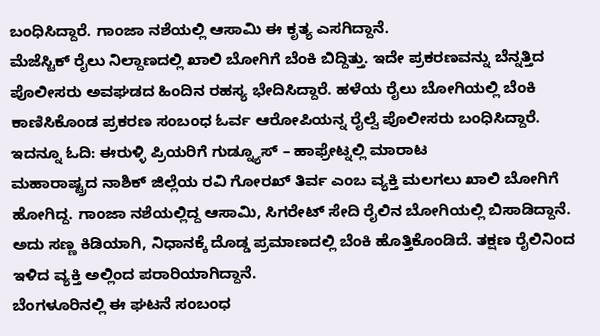ಬಂಧಿಸಿದ್ದಾರೆ. ಗಾಂಜಾ ನಶೆಯಲ್ಲಿ ಆಸಾಮಿ ಈ ಕೃತ್ಯ ಎಸಗಿದ್ದಾನೆ.
ಮೆಜೆಸ್ಟಿಕ್ ರೈಲು ನಿಲ್ದಾಣದಲ್ಲಿ ಖಾಲಿ ಬೋಗಿಗೆ ಬೆಂಕಿ ಬಿದ್ದಿತ್ತು. ಇದೇ ಪ್ರಕರಣವನ್ನು ಬೆನ್ನತ್ತಿದ ಪೊಲೀಸರು ಅವಘಡದ ಹಿಂದಿನ ರಹಸ್ಯ ಭೇದಿಸಿದ್ದಾರೆ. ಹಳೆಯ ರೈಲು ಬೋಗಿಯಲ್ಲಿ ಬೆಂಕಿ ಕಾಣಿಸಿಕೊಂಡ ಪ್ರಕರಣ ಸಂಬಂಧ ಓರ್ವ ಆರೋಪಿಯನ್ನ ರೈಲ್ವೆ ಪೊಲೀಸರು ಬಂಧಿಸಿದ್ದಾರೆ. ಇದನ್ನೂ ಓದಿ: ಈರುಳ್ಳಿ ಪ್ರಿಯರಿಗೆ ಗುಡ್ನ್ಯೂಸ್ – ಹಾಫ್ರೇಟ್ನಲ್ಲಿ ಮಾರಾಟ
ಮಹಾರಾಷ್ಟ್ರದ ನಾಶಿಕ್ ಜಿಲ್ಲೆಯ ರವಿ ಗೋರಖ್ ತಿರ್ವ ಎಂಬ ವ್ಯಕ್ತಿ ಮಲಗಲು ಖಾಲಿ ಬೋಗಿಗೆ ಹೋಗಿದ್ದ. ಗಾಂಜಾ ನಶೆಯಲ್ಲಿದ್ದ ಆಸಾಮಿ, ಸಿಗರೇಟ್ ಸೇದಿ ರೈಲಿನ ಬೋಗಿಯಲ್ಲಿ ಬಿಸಾಡಿದ್ದಾನೆ. ಅದು ಸಣ್ಣ ಕಿಡಿಯಾಗಿ, ನಿಧಾನಕ್ಕೆ ದೊಡ್ಡ ಪ್ರಮಾಣದಲ್ಲಿ ಬೆಂಕಿ ಹೊತ್ತಿಕೊಂಡಿದೆ. ತಕ್ಷಣ ರೈಲಿನಿಂದ ಇಳಿದ ವ್ಯಕ್ತಿ ಅಲ್ಲಿಂದ ಪರಾರಿಯಾಗಿದ್ದಾನೆ.
ಬೆಂಗಳೂರಿನಲ್ಲಿ ಈ ಘಟನೆ ಸಂಬಂಧ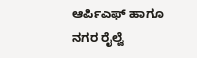ಆರ್ಪಿಎಫ್ ಹಾಗೂ ನಗರ ರೈಲ್ವೆ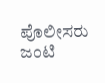ಪೊಲೀಸರು ಜಂಟಿ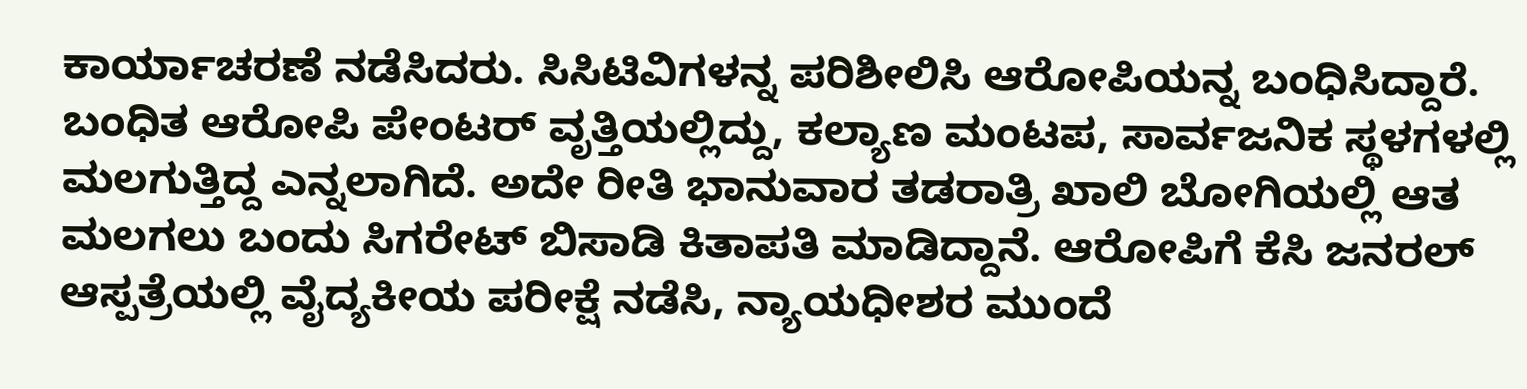ಕಾರ್ಯಾಚರಣೆ ನಡೆಸಿದರು. ಸಿಸಿಟಿವಿಗಳನ್ನ ಪರಿಶೀಲಿಸಿ ಆರೋಪಿಯನ್ನ ಬಂಧಿಸಿದ್ದಾರೆ. ಬಂಧಿತ ಆರೋಪಿ ಪೇಂಟರ್ ವೃತ್ತಿಯಲ್ಲಿದ್ದು, ಕಲ್ಯಾಣ ಮಂಟಪ, ಸಾರ್ವಜನಿಕ ಸ್ಥಳಗಳಲ್ಲಿ ಮಲಗುತ್ತಿದ್ದ ಎನ್ನಲಾಗಿದೆ. ಅದೇ ರೀತಿ ಭಾನುವಾರ ತಡರಾತ್ರಿ ಖಾಲಿ ಬೋಗಿಯಲ್ಲಿ ಆತ ಮಲಗಲು ಬಂದು ಸಿಗರೇಟ್ ಬಿಸಾಡಿ ಕಿತಾಪತಿ ಮಾಡಿದ್ದಾನೆ. ಆರೋಪಿಗೆ ಕೆಸಿ ಜನರಲ್ ಆಸ್ಪತ್ರೆಯಲ್ಲಿ ವೈದ್ಯಕೀಯ ಪರೀಕ್ಷೆ ನಡೆಸಿ, ನ್ಯಾಯಧೀಶರ ಮುಂದೆ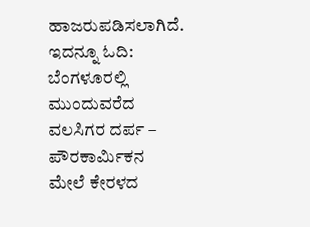ಹಾಜರುಪಡಿಸಲಾಗಿದೆ. ಇದನ್ನೂ ಓದಿ: ಬೆಂಗಳೂರಲ್ಲಿ ಮುಂದುವರೆದ ವಲಸಿಗರ ದರ್ಪ – ಪೌರಕಾರ್ಮಿಕನ ಮೇಲೆ ಕೇರಳದ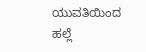ಯುವತಿಯಿಂದ ಹಲ್ಲೆ